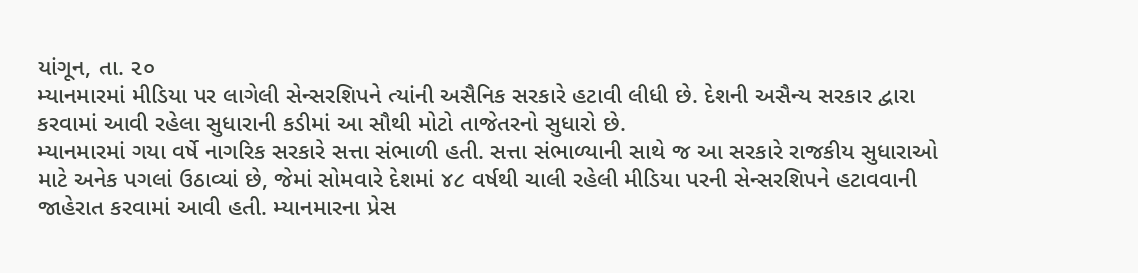યાંગૂન, તા. ૨૦
મ્યાનમારમાં મીડિયા પર લાગેલી સેન્સરશિપને ત્યાંની અસૈનિક સરકારે હટાવી લીધી છે. દેશની અસૈન્ય સરકાર દ્વારા કરવામાં આવી રહેલા સુધારાની કડીમાં આ સૌથી મોટો તાજેતરનો સુધારો છે.
મ્યાનમારમાં ગયા વર્ષે નાગરિક સરકારે સત્તા સંભાળી હતી. સત્તા સંભાળ્યાની સાથે જ આ સરકારે રાજકીય સુધારાઓ માટે અનેક પગલાં ઉઠાવ્યાં છે, જેમાં સોમવારે દેશમાં ૪૮ વર્ષથી ચાલી રહેલી મીડિયા પરની સેન્સરશિપને હટાવવાની જાહેરાત કરવામાં આવી હતી. મ્યાનમારના પ્રેસ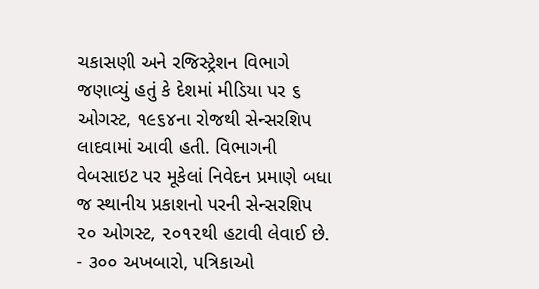ચકાસણી અને રજિસ્ટ્રેશન વિભાગે જણાવ્યું હતું કે દેશમાં મીડિયા પર ૬ ઓગસ્ટ, ૧૯૬૪ના રોજથી સેન્સરશિપ લાદવામાં આવી હતી. વિભાગની વેબસાઇટ પર મૂકેલાં નિવેદન પ્રમાણે બધા જ સ્થાનીય પ્રકાશનો પરની સેન્સરશિપ ૨૦ ઓગસ્ટ, ૨૦૧૨થી હટાવી લેવાઈ છે.
- ૩૦૦ અખબારો, પત્રિકાઓ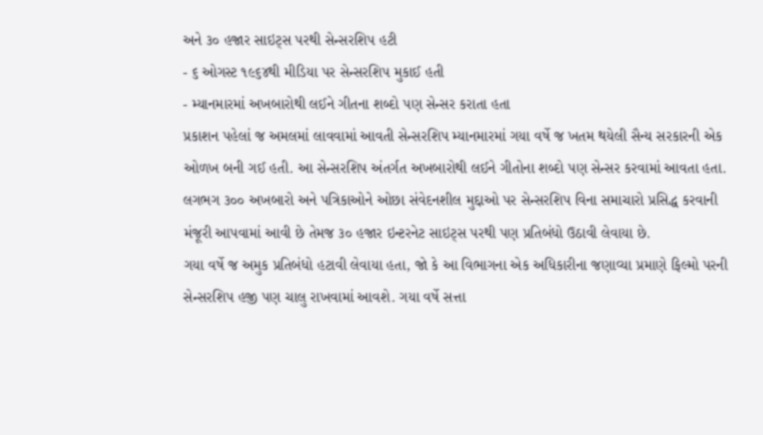અને ૩૦ હજાર સાઇટ્સ પરથી સેન્સરશિપ હટી
- ૬ ઓગસ્ટ ૧૯૬૪થી મીડિયા પર સેન્સરશિપ મુકાઈ હતી
- મ્યાનમારમાં અખબારોથી લઈને ગીતના શબ્દો પણ સેન્સર કરાતા હતા
પ્રકાશન પહેલાં જ અમલમાં લાવવામાં આવતી સેન્સરશિપ મ્યાનમારમાં ગયા વર્ષે જ ખતમ થયેલી સૈન્ય સરકારની એક ઓળખ બની ગઈ હતી. આ સેન્સરશિપ અંતર્ગત અખબારોથી લઈને ગીતોના શબ્દો પણ સેન્સર કરવામાં આવતા હતા. લગભગ ૩૦૦ અખબારો અને પત્રિકાઓને ઓછા સંવેદનશીલ મુદ્દાઓ પર સેન્સરશિપ વિના સમાચારો પ્રસિદ્ધ કરવાની મંજૂરી આપવામાં આવી છે તેમજ ૩૦ હજાર ઇન્ટરનેટ સાઇટ્સ પરથી પણ પ્રતિબંધો ઉઠાવી લેવાયા છે.
ગયા વર્ષે જ અમુક પ્રતિબંધો હટાવી લેવાયા હતા, જો કે આ વિભાગના એક અધિકારીના જણાવ્યા પ્રમાણે ફિલ્મો પરની સેન્સરશિપ હજી પણ ચાલુ રાખવામાં આવશે. ગયા વર્ષે સત્તા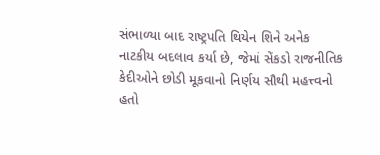સંભાળ્યા બાદ રાષ્ટ્રપતિ થિયેન શિને અનેક નાટકીય બદલાવ કર્યા છે, જેમાં સેંકડો રાજનીતિક કેદીઓને છોડી મૂકવાનો નિર્ણય સૌથી મહત્ત્વનો હતો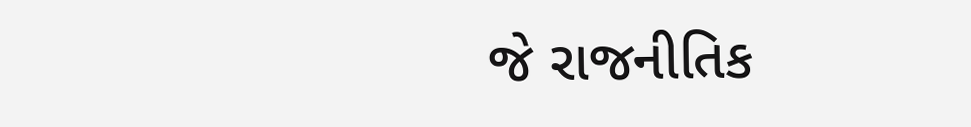જે રાજનીતિક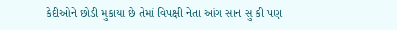કેદીઓને છોડી મુકાયા છે તેમાં વિપક્ષી નેતા આંગ સાન સુ કી પણ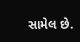સામેલ છે.